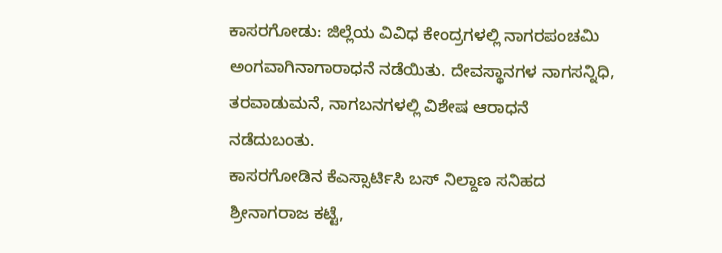ಕಾಸರಗೋಡು: ಜಿಲ್ಲೆಯ ವಿವಿಧ ಕೇಂದ್ರಗಳಲ್ಲಿ ನಾಗರಪಂಚಮಿ ಅಂಗವಾಗಿನಾಗಾರಾಧನೆ ನಡೆಯಿತು. ದೇವಸ್ಥಾನಗಳ ನಾಗಸನ್ನಿಧಿ, ತರವಾಡುಮನೆ, ನಾಗಬನಗಳಲ್ಲಿ ವಿಶೇಷ ಆರಾಧನೆ ನಡೆದುಬಂತು.
ಕಾಸರಗೋಡಿನ ಕೆಎಸ್ಸಾರ್ಟಿಸಿ ಬಸ್ ನಿಲ್ದಾಣ ಸನಿಹದ ಶ್ರೀನಾಗರಾಜ ಕಟ್ಟೆ,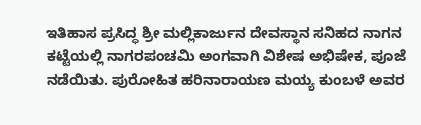ಇತಿಹಾಸ ಪ್ರಸಿದ್ಧ ಶ್ರೀ ಮಲ್ಲಿಕಾರ್ಜುನ ದೇವಸ್ಥಾನ ಸನಿಹದ ನಾಗನ ಕಟ್ಟೆಯಲ್ಲಿ ನಾಗರಪಂಚಮಿ ಅಂಗವಾಗಿ ವಿಶೇಷ ಅಭಿಷೇಕ, ಪೂಜೆ ನಡೆಯಿತು. ಪುರೋಹಿತ ಹರಿನಾರಾಯಣ ಮಯ್ಯ ಕುಂಬಳೆ ಅವರ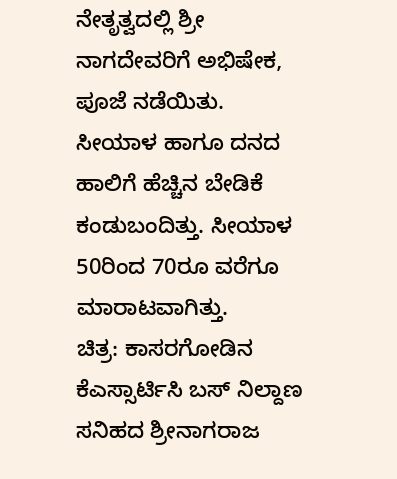ನೇತೃತ್ವದಲ್ಲಿ ಶ್ರೀ ನಾಗದೇವರಿಗೆ ಅಭಿಷೇಕ, ಪೂಜೆ ನಡೆಯಿತು.
ಸೀಯಾಳ ಹಾಗೂ ದನದ ಹಾಲಿಗೆ ಹೆಚ್ಚಿನ ಬೇಡಿಕೆ ಕಂಡುಬಂದಿತ್ತು. ಸೀಯಾಳ 50ರಿಂದ 70ರೂ ವರೆಗೂ ಮಾರಾಟವಾಗಿತ್ತು.
ಚಿತ್ರ: ಕಾಸರಗೋಡಿನ ಕೆಎಸ್ಸಾರ್ಟಿಸಿ ಬಸ್ ನಿಲ್ದಾಣ ಸನಿಹದ ಶ್ರೀನಾಗರಾಜ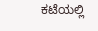ಕಟೆಯಲ್ಲಿ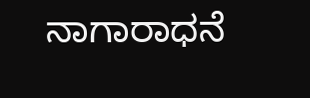ನಾಗಾರಾಧನೆ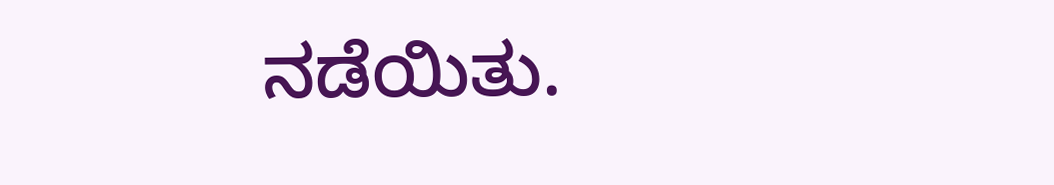ನಡೆಯಿತು.